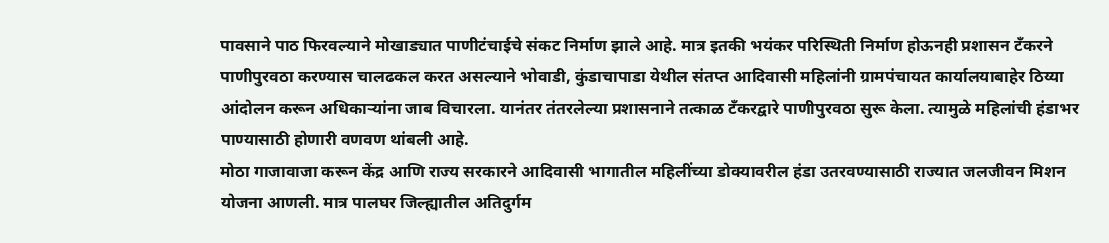पावसाने पाठ फिरवल्याने मोखाड्यात पाणीटंचाईचे संकट निर्माण झाले आहे. मात्र इतकी भयंकर परिस्थिती निर्माण होऊनही प्रशासन टँकरने पाणीपुरवठा करण्यास चालढकल करत असल्याने भोवाडी, कुंडाचापाडा येथील संतप्त आदिवासी महिलांनी ग्रामपंचायत कार्यालयाबाहेर ठिय्या आंदोलन करून अधिकाऱ्यांना जाब विचारला. यानंतर तंतरलेल्या प्रशासनाने तत्काळ टँकरद्वारे पाणीपुरवठा सुरू केला. त्यामुळे महिलांची हंडाभर पाण्यासाठी होणारी वणवण थांबली आहे.
मोठा गाजावाजा करून केंद्र आणि राज्य सरकारने आदिवासी भागातील महिलींच्या डोक्यावरील हंडा उतरवण्यासाठी राज्यात जलजीवन मिशन योजना आणली. मात्र पालघर जिल्ह्यातील अतिदुर्गम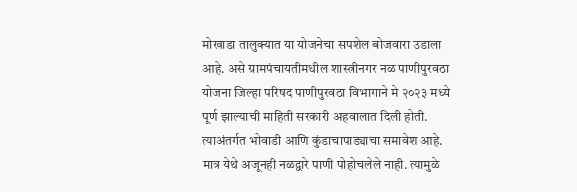मोखाडा तालुक्यात या योजनेचा सपशेल बोजवारा उडाला आहे. असे ग्रामपंचायतीमधील शास्त्रीनगर नळ पाणीपुरवठा योजना जिल्हा परिषद पाणीपुरवठा विभागाने मे २०२३ मध्ये पूर्ण झाल्याची माहिती सरकारी अहवालात दिली होती. त्याअंतर्गत भोवाडी आणि कुंडाचापाड्याचा समावेश आहे. मात्र येथे अजूनही नळद्वारे पाणी पोहोचलेले नाही. त्यामुळे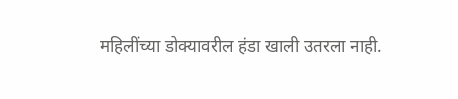महिलींच्या डोक्यावरील हंडा खाली उतरला नाही.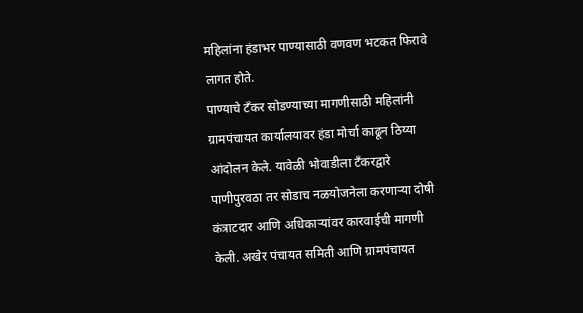महिलांना हंडाभर पाण्यासाठी वणवण भटकत फिरावे लागत होते.
पाण्याचे टँकर सोडण्याच्या मागणीसाठी महिलांनी ग्रामपंचायत कार्यालयावर हंडा मोर्चा काढून ठिय्या आंदोलन केले. यावेळी भोवाडीला टँकरद्वारे पाणीपुरवठा तर सोडाच नळयोजनेला करणाऱ्या दोषी कंत्राटदार आणि अधिकाऱ्यांवर कारवाईची मागणी केली. अखेर पंचायत समिती आणि ग्रामपंचायत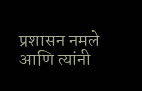प्रशासन नमले आणि त्यांनी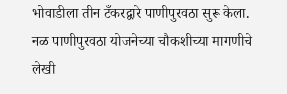भोवाडीला तीन टँकरद्वारे पाणीपुरवठा सुरू केला. नळ पाणीपुरवठा योजनेच्या चौकशीच्या मागणीचे लेखी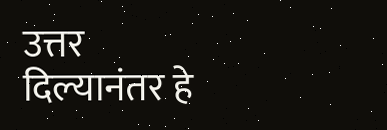उत्तर दिल्यानंतर हे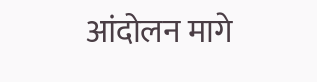आंदोलन मागे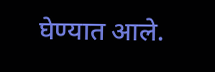घेण्यात आले.